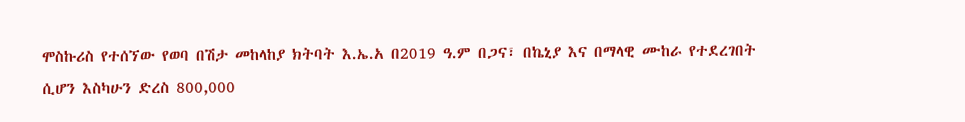ሞስኩሪስ የተሰኘው የወባ በሽታ መከላከያ ክትባት እ.ኤ.አ በ2019 ዓ.ም በጋና፣ በኬኒያ እና በማላዊ ሙከራ የተደረገበት ሲሆን እስካሁን ድረስ 800,000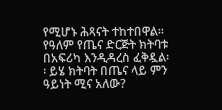የሚሆኑ ሕጻናት ተከተበዋል፡፡ የዓለም የጤና ድርጅት ክትባቱ በአፍሪካ እንዲዳረስ ፈቅዷል፡፡ ይሄ ክትባት በጤና ላይ ምን ዓይነት ሚና አለው?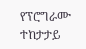የፕሮግራሙ ተከታታይ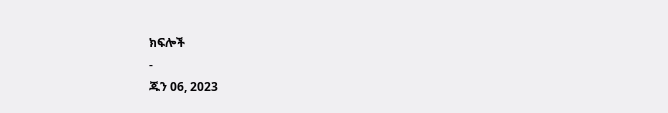ክፍሎች
-
ጁን 06, 2023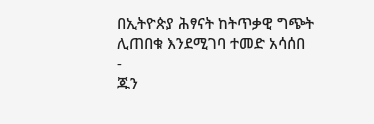በኢትዮጵያ ሕፃናት ከትጥቃዊ ግጭት ሊጠበቁ እንደሚገባ ተመድ አሳሰበ
-
ጁን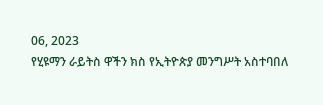06, 2023
የሂዩማን ራይትስ ዋችን ክስ የኢትዮጵያ መንግሥት አስተባበለ